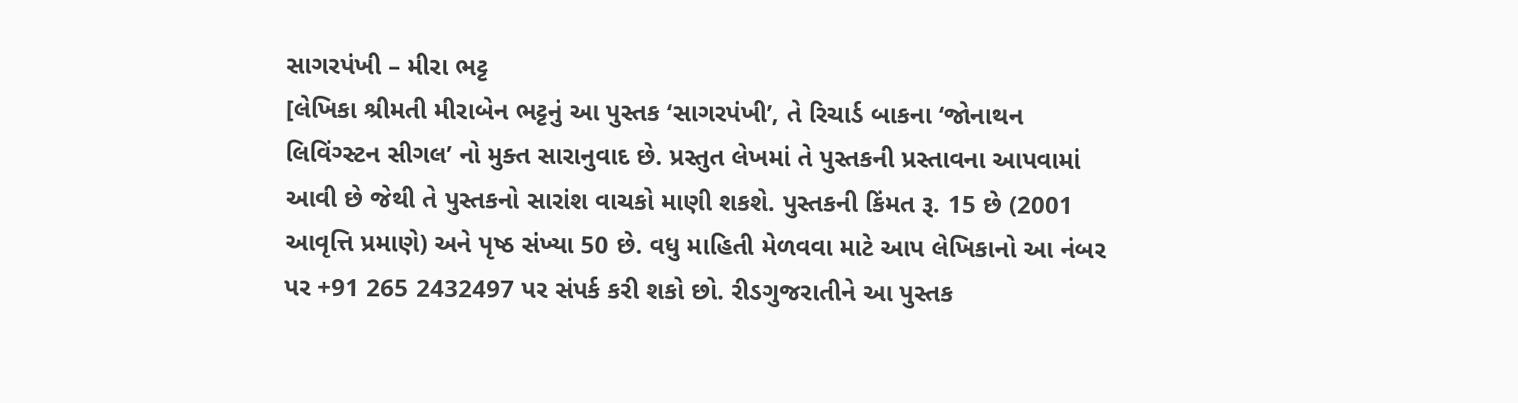સાગરપંખી – મીરા ભટ્ટ
[લેખિકા શ્રીમતી મીરાબેન ભટ્ટનું આ પુસ્તક ‘સાગરપંખી’, તે રિચાર્ડ બાકના ‘જોનાથન લિવિંગ્સ્ટન સીગલ’ નો મુક્ત સારાનુવાદ છે. પ્રસ્તુત લેખમાં તે પુસ્તકની પ્રસ્તાવના આપવામાં આવી છે જેથી તે પુસ્તકનો સારાંશ વાચકો માણી શકશે. પુસ્તકની કિંમત રૂ. 15 છે (2001 આવૃત્તિ પ્રમાણે) અને પૃષ્ઠ સંખ્યા 50 છે. વધુ માહિતી મેળવવા માટે આપ લેખિકાનો આ નંબર પર +91 265 2432497 પર સંપર્ક કરી શકો છો. રીડગુજરાતીને આ પુસ્તક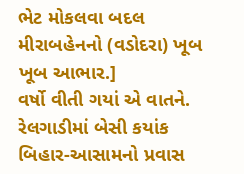ભેટ મોકલવા બદલ મીરાબહેનનો (વડોદરા) ખૂબ ખૂબ આભાર.]
વર્ષો વીતી ગયાં એ વાતને. રેલગાડીમાં બેસી કયાંક બિહાર-આસામનો પ્રવાસ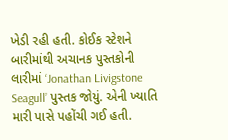ખેડી રહી હતી. કોઈક સ્ટેશને બારીમાંથી અચાનક પુસ્તકોની લારીમાં ‘Jonathan Livigstone Seagull’ પુસ્તક જોયું. એની ખ્યાતિ મારી પાસે પહોંચી ગઈ હતી.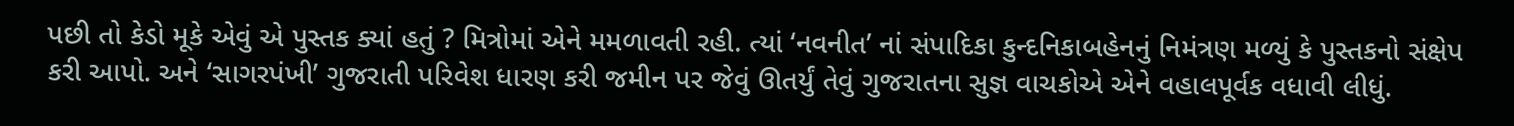પછી તો કેડો મૂકે એવું એ પુસ્તક ક્યાં હતું ? મિત્રોમાં એને મમળાવતી રહી. ત્યાં ‘નવનીત’ નાં સંપાદિકા કુન્દનિકાબહેનનું નિમંત્રણ મળ્યું કે પુસ્તકનો સંક્ષેપ કરી આપો. અને ‘સાગરપંખી’ ગુજરાતી પરિવેશ ધારણ કરી જમીન પર જેવું ઊતર્યું તેવું ગુજરાતના સુજ્ઞ વાચકોએ એને વહાલપૂર્વક વધાવી લીધું.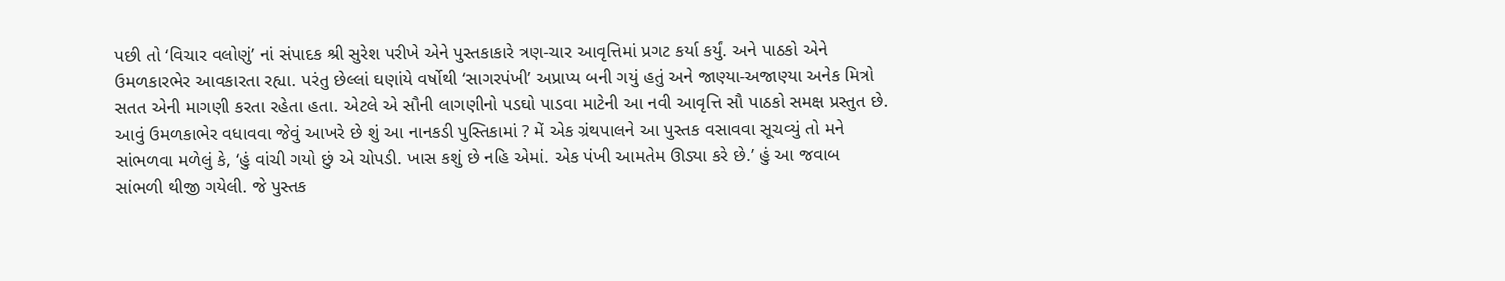પછી તો ‘વિચાર વલોણું’ નાં સંપાદક શ્રી સુરેશ પરીખે એને પુસ્તકાકારે ત્રણ-ચાર આવૃત્તિમાં પ્રગટ કર્યા કર્યું. અને પાઠકો એને ઉમળકારભેર આવકારતા રહ્યા. પરંતુ છેલ્લાં ઘણાંયે વર્ષોથી ‘સાગરપંખી’ અપ્રાપ્ય બની ગયું હતું અને જાણ્યા-અજાણ્યા અનેક મિત્રો સતત એની માગણી કરતા રહેતા હતા. એટલે એ સૌની લાગણીનો પડઘો પાડવા માટેની આ નવી આવૃત્તિ સૌ પાઠકો સમક્ષ પ્રસ્તુત છે.
આવું ઉમળકાભેર વધાવવા જેવું આખરે છે શું આ નાનકડી પુસ્તિકામાં ? મેં એક ગ્રંથપાલને આ પુસ્તક વસાવવા સૂચવ્યું તો મને સાંભળવા મળેલું કે, ‘હું વાંચી ગયો છું એ ચોપડી. ખાસ કશું છે નહિ એમાં. એક પંખી આમતેમ ઊડ્યા કરે છે.’ હું આ જવાબ સાંભળી થીજી ગયેલી. જે પુસ્તક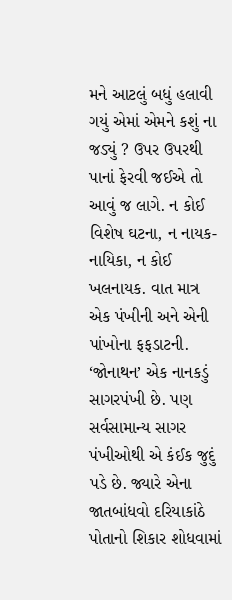મને આટલું બધું હલાવી ગયું એમાં એમને કશું ના જડ્યું ? ઉપર ઉપરથી પાનાં ફેરવી જઈએ તો આવું જ લાગે. ન કોઈ વિશેષ ઘટના, ન નાયક-નાયિકા, ન કોઈ ખલનાયક. વાત માત્ર એક પંખીની અને એની પાંખોના ફફડાટની.
‘જોનાથન’ એક નાનકડું સાગરપંખી છે. પણ સર્વસામાન્ય સાગર પંખીઓથી એ કંઈક જુદું પડે છે. જ્યારે એના જાતબાંધવો દરિયાકાંઠે પોતાનો શિકાર શોધવામાં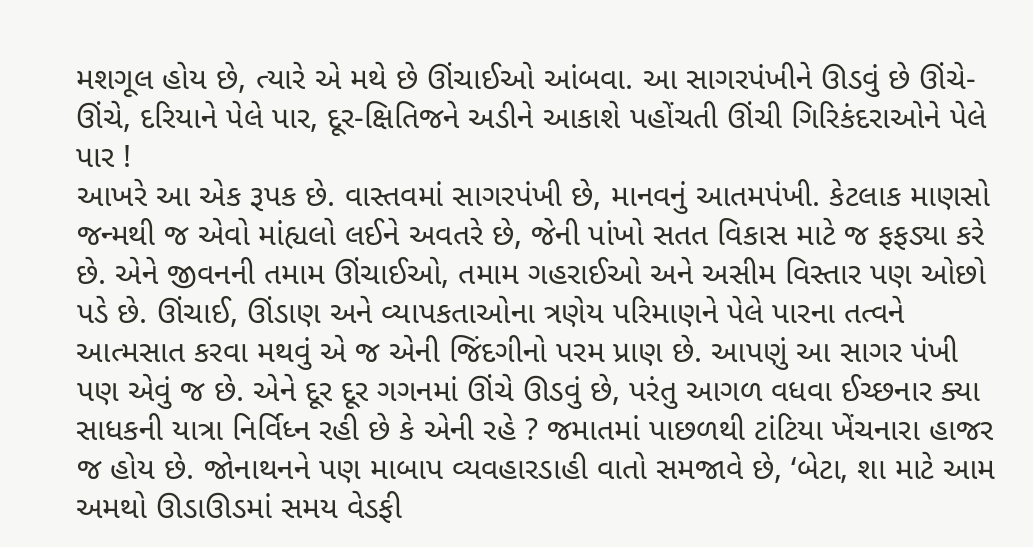મશગૂલ હોય છે, ત્યારે એ મથે છે ઊંચાઈઓ આંબવા. આ સાગરપંખીને ઊડવું છે ઊંચે-ઊંચે, દરિયાને પેલે પાર, દૂર-ક્ષિતિજને અડીને આકાશે પહોંચતી ઊંચી ગિરિકંદરાઓને પેલે પાર !
આખરે આ એક રૂપક છે. વાસ્તવમાં સાગરપંખી છે, માનવનું આતમપંખી. કેટલાક માણસો જન્મથી જ એવો માંહ્યલો લઈને અવતરે છે, જેની પાંખો સતત વિકાસ માટે જ ફફડ્યા કરે છે. એને જીવનની તમામ ઊંચાઈઓ, તમામ ગહરાઈઓ અને અસીમ વિસ્તાર પણ ઓછો પડે છે. ઊંચાઈ, ઊંડાણ અને વ્યાપકતાઓના ત્રણેય પરિમાણને પેલે પારના તત્વને આત્મસાત કરવા મથવું એ જ એની જિંદગીનો પરમ પ્રાણ છે. આપણું આ સાગર પંખી પણ એવું જ છે. એને દૂર દૂર ગગનમાં ઊંચે ઊડવું છે, પરંતુ આગળ વધવા ઈચ્છનાર ક્યા સાધકની યાત્રા નિર્વિધ્ન રહી છે કે એની રહે ? જમાતમાં પાછળથી ટાંટિયા ખેંચનારા હાજર જ હોય છે. જોનાથનને પણ માબાપ વ્યવહારડાહી વાતો સમજાવે છે, ‘બેટા, શા માટે આમ અમથો ઊડાઊડમાં સમય વેડફી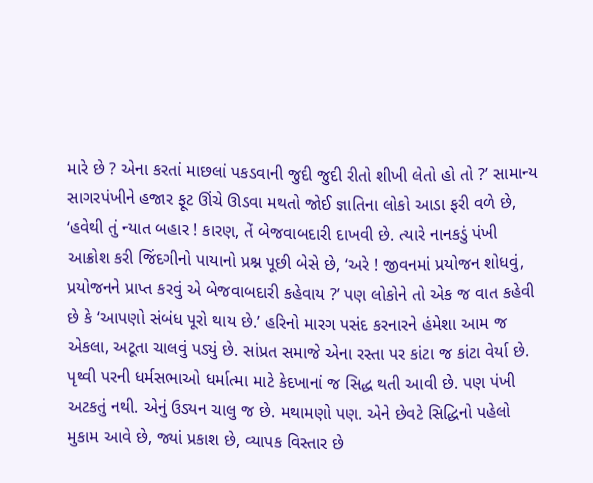મારે છે ? એના કરતાં માછલાં પકડવાની જુદી જુદી રીતો શીખી લેતો હો તો ?’ સામાન્ય સાગરપંખીને હજાર ફૂટ ઊંચે ઊડવા મથતો જોઈ જ્ઞાતિના લોકો આડા ફરી વળે છે, ‘હવેથી તું ન્યાત બહાર ! કારણ, તેં બેજવાબદારી દાખવી છે. ત્યારે નાનકડું પંખી આક્રોશ કરી જિંદગીનો પાયાનો પ્રશ્ન પૂછી બેસે છે, ‘અરે ! જીવનમાં પ્રયોજન શોધવું, પ્રયોજનને પ્રાપ્ત કરવું એ બેજવાબદારી કહેવાય ?’ પણ લોકોને તો એક જ વાત કહેવી છે કે ‘આપણો સંબંધ પૂરો થાય છે.’ હરિનો મારગ પસંદ કરનારને હંમેશા આમ જ એકલા, અટૂતા ચાલવું પડ્યું છે. સાંપ્રત સમાજે એના રસ્તા પર કાંટા જ કાંટા વેર્યા છે. પૃથ્વી પરની ધર્મસભાઓ ધર્માત્મા માટે કેદખાનાં જ સિદ્ધ થતી આવી છે. પણ પંખી અટકતું નથી. એનું ઉડ્યન ચાલુ જ છે. મથામણો પણ. એને છેવટે સિદ્ધિનો પહેલો મુકામ આવે છે, જ્યાં પ્રકાશ છે, વ્યાપક વિસ્તાર છે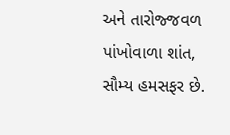અને તારોજ્જવળ પાંખોવાળા શાંત, સૌમ્ય હમસફર છે.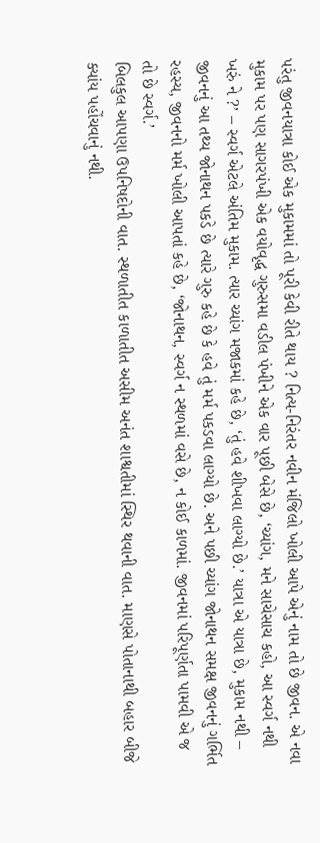પરંતુ જીવનયાત્રા કોઈ એક મુકામમાં તો પૂરી કેવી રીતે થાય ? નિત્ય-નિરંતર નવીન મંજિલો ખોલી આપે એનું નામ તો છે જીવન. એ નવા મુકામ પર પણ સાગરપંખી એક વયોવૃદ્ધ ગુરુસમા વડીલ પંખીને એક વાર પૂછી બેસે છે, ‘ચ્યાંગ, મને સાચેસાચ કહો, આ સ્વર્ગ નથી ખરું ને ?’ – સ્વર્ગ એટલે અંતિમ મુકામ. ત્યાર ચ્યાંગ મજાકમાં કહે છે, ‘તું હવે શીખવા લાગ્યો છે.’ યાત્રા એ યાત્રા છે, મુકામ નથી – જીવનનું આ તથ્ય જોનાથન પકડે છે ત્યારે ગુરુ કહે છે કે હવે તું મર્મ પકડવા લાગ્યો છે. અને પછી ચ્યાંગ જોનાથન સમક્ષ જીવનનું ગર્ભિત રહસ્ય, જીવનનો મર્મ ખોલી આપતાં કહે છે, ‘જોનાથન, સ્વર્ગ ન સ્થળમાં વસે છે, ન કોઈ કાળમાં. જીવનમાં પરિપૂર્ણતા પામવી એ જ તો છે સ્વર્ગ.’
બિલકુલ આપણા ઉપનિષદોની વાત. સ્થળાતીત કાળાતીત અસીમ અનંત શાશ્વતીમાં સ્થિર થવાની વાત. માણસે પોતાનાથી બહાર બીજે ક્યાંય પહોંચવાનું નથી.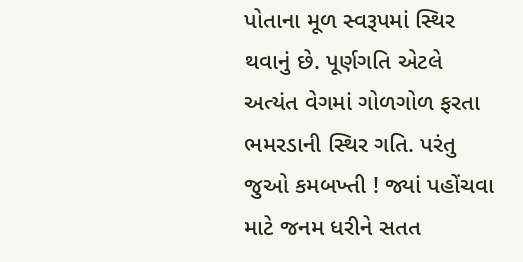પોતાના મૂળ સ્વરૂપમાં સ્થિર થવાનું છે. પૂર્ણગતિ એટલે અત્યંત વેગમાં ગોળગોળ ફરતા ભમરડાની સ્થિર ગતિ. પરંતુ જુઓ કમબખ્તી ! જ્યાં પહોંચવા માટે જનમ ધરીને સતત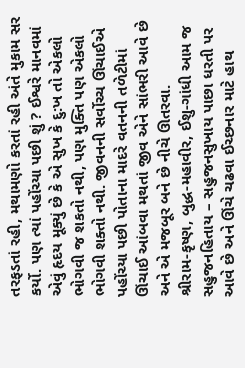તરફડતાં રહી, મથામણો કરતાં રહી અંતે મુકામ સર કર્યો. પણ ત્યાં પહોંચ્યા પછી શું ? ઈશ્વરે માનવમાં એવું હૃદય મૂક્યું છે કે એ સુખ કે દુ:ખ તો એકલો ભોગવી જ શકતો નથી, પણ મુક્તિ પણ એકલો ભોગવી શક્તો નથી. જીવનની સર્વોચ્ચ ઊંચાઈએ પહોંચ્યા પછી પોતાના માદરે વતનની તળેટીમાં ઊંચાઈ આંબવા મથતાં જીવ એને સાંભરી આવે છે અને એ મજબૂર બને છે નીચે ઊતરવા.
શ્રીરામ-કૃષ્ણ, બુદ્ધ-મહાવીર, ઈશુ-ગાંધી આમ જ સહુજનહિતાય – સહુજનસુખાય પાછા ધરતી પર આવે છે અને ઊંચે ચઢવા ઈચ્છનાર માટે હાથ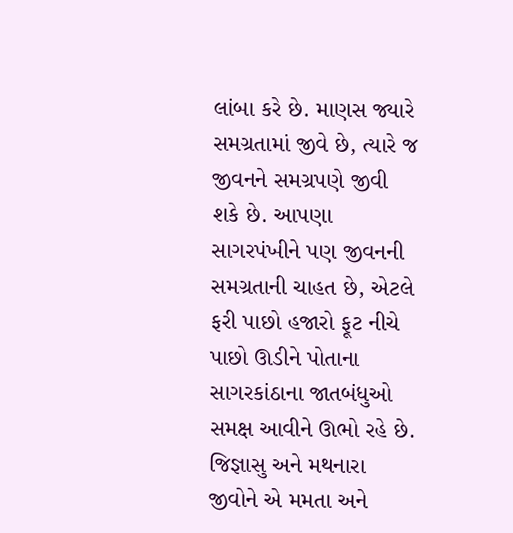લાંબા કરે છે. માણસ જ્યારે સમગ્રતામાં જીવે છે, ત્યારે જ જીવનને સમગ્રપણે જીવી શકે છે. આપણા સાગરપંખીને પણ જીવનની સમગ્રતાની ચાહત છે, એટલે ફરી પાછો હજારો ફૂટ નીચે પાછો ઊડીને પોતાના સાગરકાંઠાના જાતબંધુઓ સમક્ષ આવીને ઊભો રહે છે. જિજ્ઞાસુ અને મથનારા જીવોને એ મમતા અને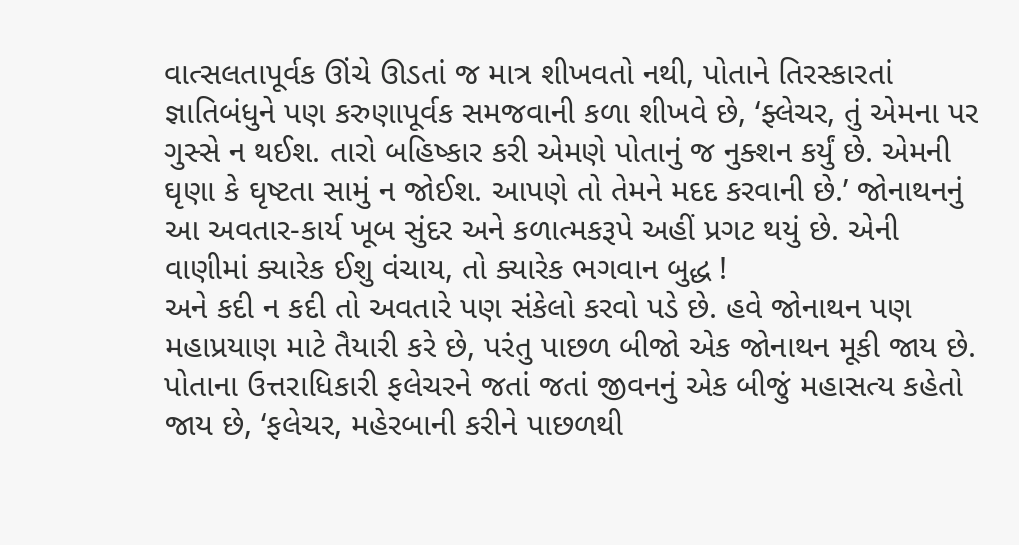વાત્સલતાપૂર્વક ઊંચે ઊડતાં જ માત્ર શીખવતો નથી, પોતાને તિરસ્કારતાં જ્ઞાતિબંધુને પણ કરુણાપૂર્વક સમજવાની કળા શીખવે છે, ‘ફ્લેચર, તું એમના પર ગુસ્સે ન થઈશ. તારો બહિષ્કાર કરી એમણે પોતાનું જ નુક્શન કર્યું છે. એમની ઘૃણા કે ઘૃષ્ટતા સામું ન જોઈશ. આપણે તો તેમને મદદ કરવાની છે.’ જોનાથનનું આ અવતાર-કાર્ય ખૂબ સુંદર અને કળાત્મકરૂપે અહીં પ્રગટ થયું છે. એની વાણીમાં ક્યારેક ઈશુ વંચાય, તો ક્યારેક ભગવાન બુદ્ધ !
અને કદી ન કદી તો અવતારે પણ સંકેલો કરવો પડે છે. હવે જોનાથન પણ મહાપ્રયાણ માટે તૈયારી કરે છે, પરંતુ પાછળ બીજો એક જોનાથન મૂકી જાય છે. પોતાના ઉત્તરાધિકારી ફલેચરને જતાં જતાં જીવનનું એક બીજું મહાસત્ય કહેતો જાય છે, ‘ફલેચર, મહેરબાની કરીને પાછળથી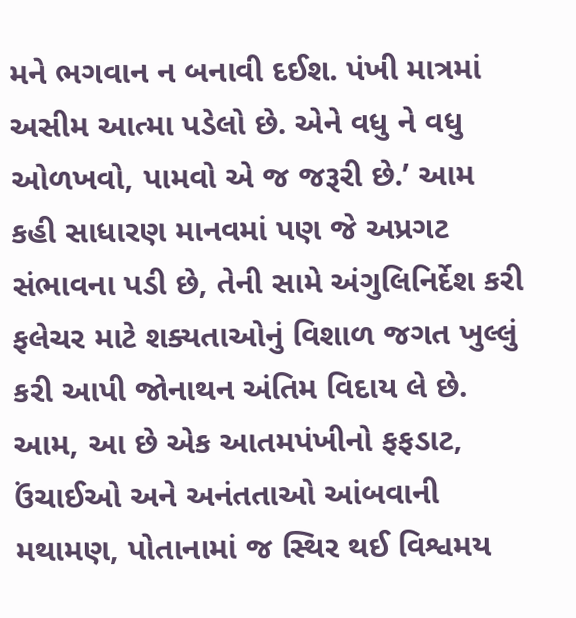મને ભગવાન ન બનાવી દઈશ. પંખી માત્રમાં અસીમ આત્મા પડેલો છે. એને વધુ ને વધુ ઓળખવો, પામવો એ જ જરૂરી છે.’ આમ કહી સાધારણ માનવમાં પણ જે અપ્રગટ સંભાવના પડી છે, તેની સામે અંગુલિનિર્દેશ કરી ફલેચર માટે શક્યતાઓનું વિશાળ જગત ખુલ્લું કરી આપી જોનાથન અંતિમ વિદાય લે છે.
આમ, આ છે એક આતમપંખીનો ફફડાટ, ઉંચાઈઓ અને અનંતતાઓ આંબવાની મથામણ, પોતાનામાં જ સ્થિર થઈ વિશ્વમય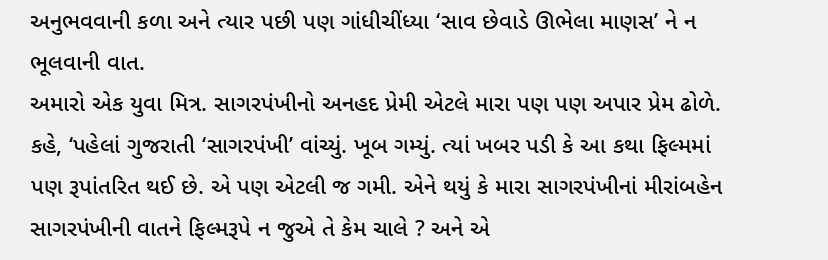અનુભવવાની કળા અને ત્યાર પછી પણ ગાંધીચીંધ્યા ‘સાવ છેવાડે ઊભેલા માણસ’ ને ન ભૂલવાની વાત.
અમારો એક યુવા મિત્ર. સાગરપંખીનો અનહદ પ્રેમી એટલે મારા પણ પણ અપાર પ્રેમ ઢોળે. કહે, ‘પહેલાં ગુજરાતી ‘સાગરપંખી’ વાંચ્યું. ખૂબ ગમ્યું. ત્યાં ખબર પડી કે આ કથા ફિલ્મમાં પણ રૂપાંતરિત થઈ છે. એ પણ એટલી જ ગમી. એને થયું કે મારા સાગરપંખીનાં મીરાંબહેન સાગરપંખીની વાતને ફિલ્મરૂપે ન જુએ તે કેમ ચાલે ? અને એ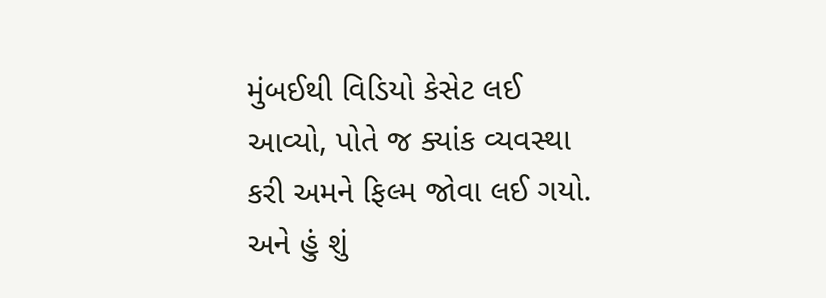મુંબઈથી વિડિયો કેસેટ લઈ આવ્યો, પોતે જ ક્યાંક વ્યવસ્થા કરી અમને ફિલ્મ જોવા લઈ ગયો. અને હું શું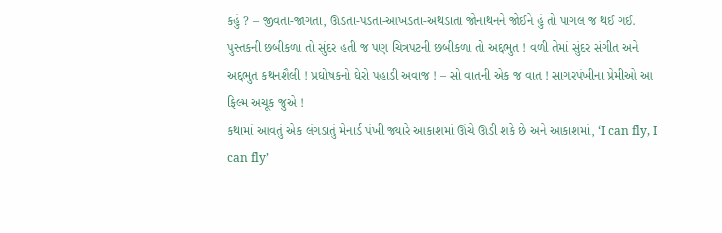કહું ? – જીવતા-જાગતા, ઊડતા-પડતા-આખડતા-અથડાતા જોનાથનને જોઈને હું તો પાગલ જ થઈ ગઈ. પુસ્તકની છબીકળા તો સુંદર હતી જ પણ ચિત્રપટની છબીકળા તો અદ્દભુત ! વળી તેમાં સુંદર સંગીત અને અદ્દભુત કથનશૈલી ! પ્રઘોષકનો ઘેરો પહાડી અવાજ ! – સો વાતની એક જ વાત ! સાગરપંખીના પ્રેમીઓ આ ફિલ્મ અચૂક જુએ !
કથામાં આવતું એક લંગડાતું મેનાર્ડ પંખી જ્યારે આકાશમાં ઊંચે ઊડી શકે છે અને આકાશમાં, ‘I can fly, I can fly’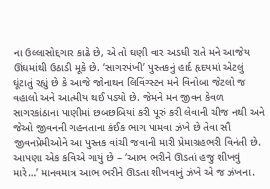ના ઉલ્લાસોદ્દગાર કાઢે છે, એ તો ઘણી વાર અડધી રાતે મને આજેય ઊંઘમાંથી ઉઠાડી મૂકે છે. ‘સાગરપંખી’ પુસ્તકનું હાર્દ હૃદયમાં એટલું ઘૂંટાતું રહ્યું છે કે આજે જોનાથન લિવિંગ્સ્ટન મને વિનોબા જેટલો જ વહાલો અને આત્મીય થઈ પડ્યો છે. જેમને મન જીવન કેવળ સાગરકાંઠાના પાણીમાં છબછબિયાં કરી પૂરું કરી લેવાની ચીજ નથી અને જેઓ જીવનની ગહનતાના કંઈક ભાગ પામવા ઝંખે છે તેવા સૌ જીવનપ્રેમીઓને આ પુસ્તક વાંચી જવાની મારી પ્રેમાગ્રહભરી વિનંતી છે.
આપણા એક કવિએ ગાયું છે – ‘આભ ભરીને ઊડતાં હજુ શીખવું મારે…’ માનવમાત્ર આભ ભરીને ઊડતા શીખવાનું ઝંખે એ જ ઝંખના.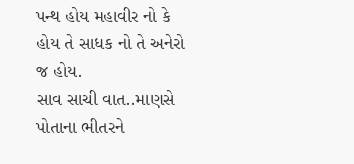પન્થ હોય મહાવીર નો કે હોય તે સાધક નો તે અનેરો જ હોય.
સાવ સાચી વાત..માણસે પોતાના ભીતરને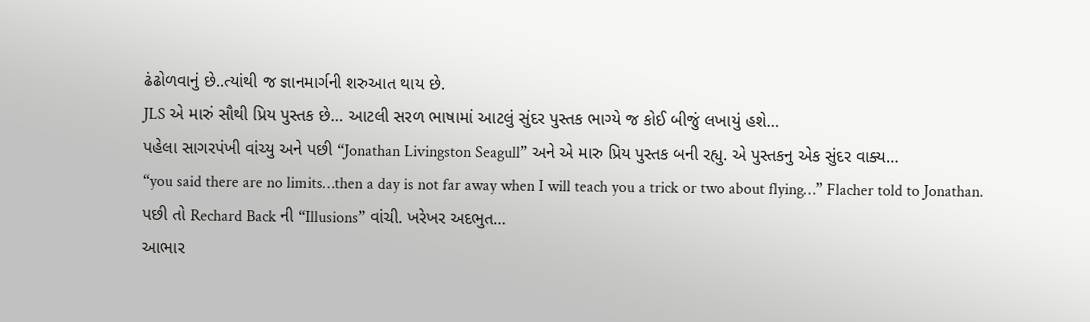ઢંઢોળવાનું છે..ત્યાંથી જ જ્ઞાનમાર્ગની શરુઆત થાય છે.
JLS એ મારું સૌથી પ્રિય પુસ્તક છે… આટલી સરળ ભાષામાં આટલું સુંદર પુસ્તક ભાગ્યે જ કોઈ બીજું લખાયું હશે…
પહેલા સાગરપંખી વાંચ્યુ અને પછી “Jonathan Livingston Seagull” અને એ મારુ પ્રિય પુસ્તક બની રહ્યુ. એ પુસ્તકનુ એક સુંદર વાક્ય…
“you said there are no limits…then a day is not far away when I will teach you a trick or two about flying…” Flacher told to Jonathan.
પછી તો Rechard Back ની “Illusions” વાંચી. ખરેખર અદભુત…
આભાર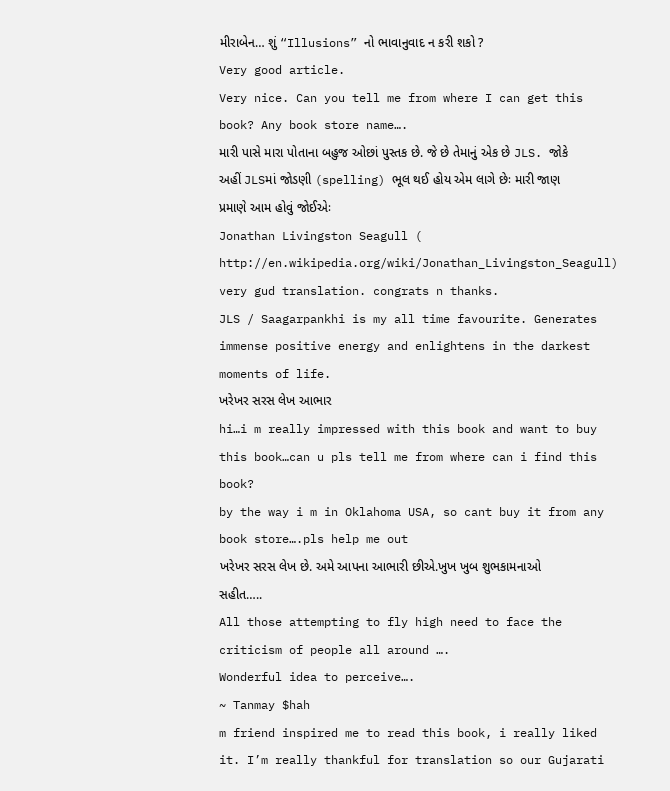મીરાબેન… શું “Illusions” નો ભાવાનુવાદ ન કરી શકો ?
Very good article.
Very nice. Can you tell me from where I can get this book? Any book store name….
મારી પાસે મારા પોતાના બહુજ ઓછાં પુસ્તક છે. જે છે તેમાનું એક છે JLS. જોકે અહીં JLSમાં જોડણી (spelling) ભૂલ થઈ હોય એમ લાગે છેઃ મારી જાણ પ્રમાણે આમ હોવું જોઈએઃ
Jonathan Livingston Seagull (
http://en.wikipedia.org/wiki/Jonathan_Livingston_Seagull)
very gud translation. congrats n thanks.
JLS / Saagarpankhi is my all time favourite. Generates immense positive energy and enlightens in the darkest moments of life.
ખરેખર સરસ લેખ આભાર
hi…i m really impressed with this book and want to buy this book…can u pls tell me from where can i find this book?
by the way i m in Oklahoma USA, so cant buy it from any book store….pls help me out
ખરેખર સરસ લેખ છે. અમે આપના આભારી છીએ.ખુખ ખુબ શુભકામનાઓ સહીત…..
All those attempting to fly high need to face the criticism of people all around ….
Wonderful idea to perceive….
~ Tanmay $hah
m friend inspired me to read this book, i really liked it. I’m really thankful for translation so our Gujarati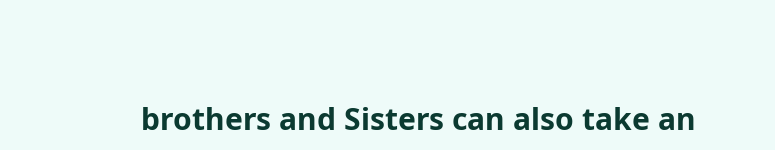brothers and Sisters can also take an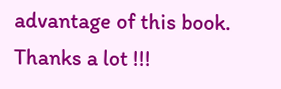advantage of this book.
Thanks a lot !!!